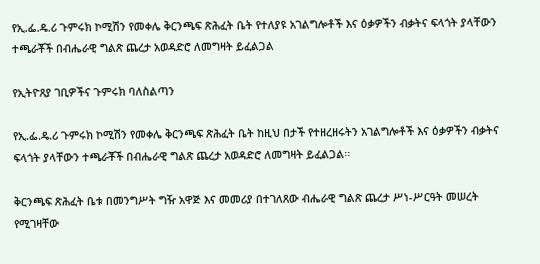የኢ.ፌ.ዴ.ሪ ጉምሩክ ኮሚሽን የመቀሌ ቅርንጫፍ ጽሕፈት ቤት የተለያዩ አገልግሎቶች እና ዕቃዎችን ብቃትና ፍላጎት ያላቸውን ተጫራቾች በብሔራዊ ግልጽ ጨረታ አወዳድሮ ለመግዛት ይፈልጋል

የኢትዮጸያ ገቢዎችና ጉምሩክ ባለስልጣን

የኢ.ፌ.ዴ.ሪ ጉምሩክ ኮሚሽን የመቀሌ ቅርንጫፍ ጽሕፈት ቤት ከዚህ በታች የተዘረዘሩትን አገልግሎቶች እና ዕቃዎችን ብቃትና ፍላጎት ያላቸውን ተጫራቾች በብሔራዊ ግልጽ ጨረታ አወዳድሮ ለመግዛት ይፈልጋል፡፡

ቅርንጫፍ ጽሕፈት ቤቱ በመንግሥት ግዥ አዋጅ እና መመሪያ በተገለጸው ብሔራዊ ግልጽ ጨረታ ሥነ-ሥርዓት መሠረት የሚገዛቸው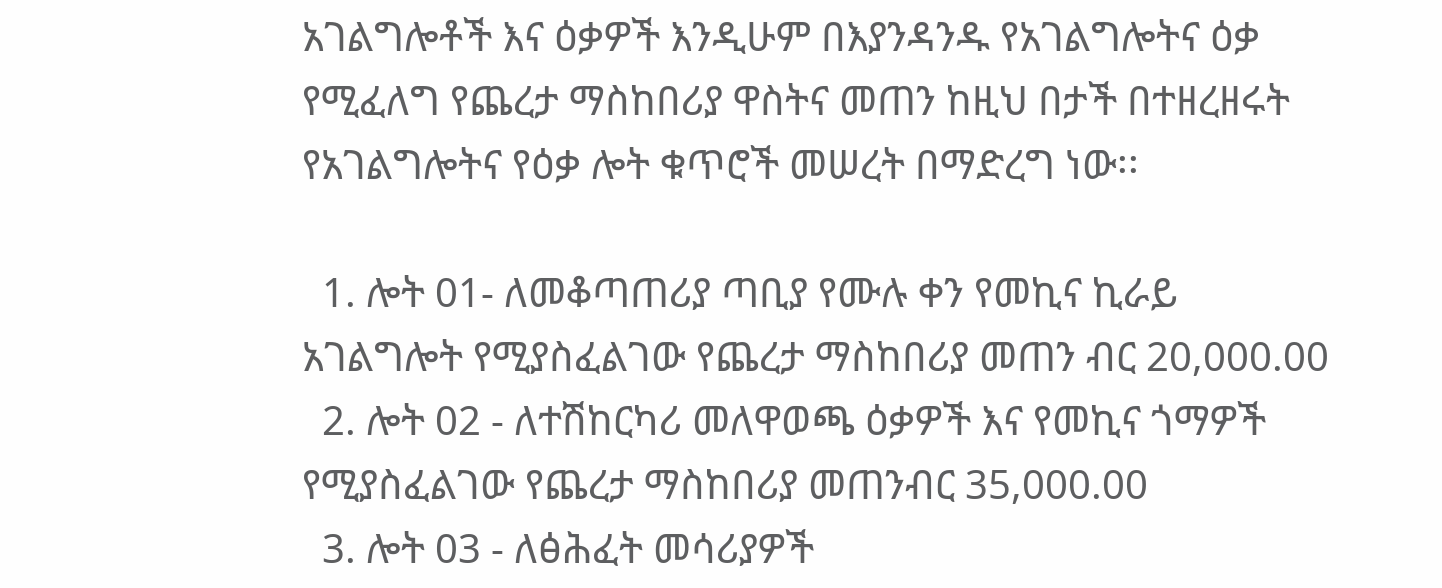አገልግሎቶች እና ዕቃዎች እንዲሁም በእያንዳንዱ የአገልግሎትና ዕቃ የሚፈለግ የጨረታ ማስከበሪያ ዋስትና መጠን ከዚህ በታች በተዘረዘሩት የአገልግሎትና የዕቃ ሎት ቁጥሮች መሠረት በማድረግ ነው፡፡

  1. ሎት 01- ለመቆጣጠሪያ ጣቢያ የሙሉ ቀን የመኪና ኪራይ አገልግሎት የሚያስፈልገው የጨረታ ማስከበሪያ መጠን ብር 20,000.00
  2. ሎት 02 - ለተሽከርካሪ መለዋወጫ ዕቃዎች እና የመኪና ጎማዎች የሚያስፈልገው የጨረታ ማስከበሪያ መጠንብር 35,000.00
  3. ሎት 03 - ለፅሕፈት መሳሪያዎች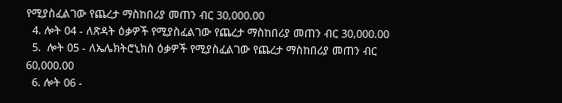የሚያስፈልገው የጨረታ ማስከበሪያ መጠን ብር 30,000.00
  4. ሎት 04 - ለጽዳት ዕቃዎች የሚያስፈልገው የጨረታ ማስከበሪያ መጠን ብር 30,000.00
  5.  ሎት 05 - ለኤሌክትሮኒክስ ዕቃዎች የሚያስፈልገው የጨረታ ማስከበሪያ መጠን ብር 60,000.00
  6. ሎት 06 -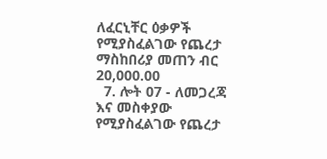ለፈርኒቸር ዕቃዎች የሚያስፈልገው የጨረታ ማስከበሪያ መጠን ብር 20,000.00
  7. ሎት 07 - ለመጋረጃ እና መስቀያው የሚያስፈልገው የጨረታ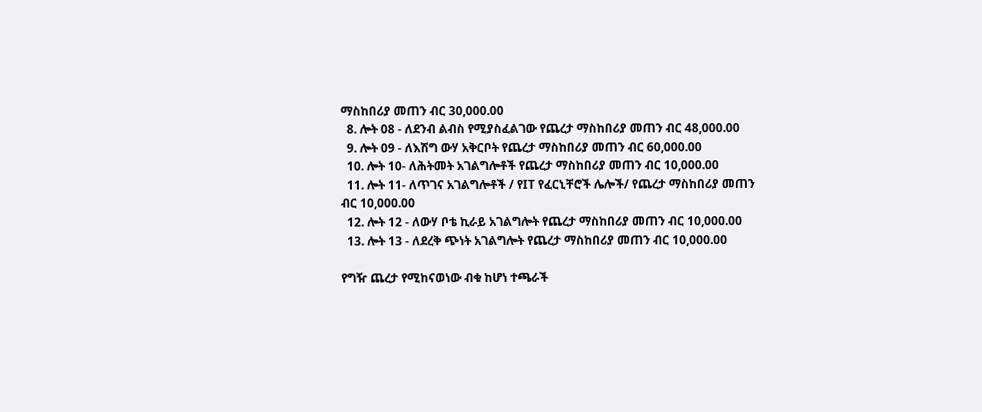ማስከበሪያ መጠን ብር 30,000.00
  8. ሎት 08 - ለደንብ ልብስ የሚያስፈልገው የጨረታ ማስከበሪያ መጠን ብር 48,000.00
  9. ሎት 09 - ለእሽግ ውሃ አቅርቦት የጨረታ ማስከበሪያ መጠን ብር 60,000.00
  10. ሎት 10- ለሕትመት አገልግሎቶች የጨረታ ማስከበሪያ መጠን ብር 10,000.00
  11. ሎት 11- ለጥገና አገልግሎቶች / የIT የፈርኒቸሮች ሌሎች/ የጨረታ ማስከበሪያ መጠን ብር 10,000.00
  12. ሎት 12 - ለውሃ ቦቴ ኪራይ አገልግሎት የጨረታ ማስከበሪያ መጠን ብር 10,000.00
  13. ሎት 13 - ለደረቅ ጭነት አገልግሎት የጨረታ ማስከበሪያ መጠን ብር 10,000.00

የግዥ ጨረታ የሚከናወነው ብቁ ከሆነ ተጫራች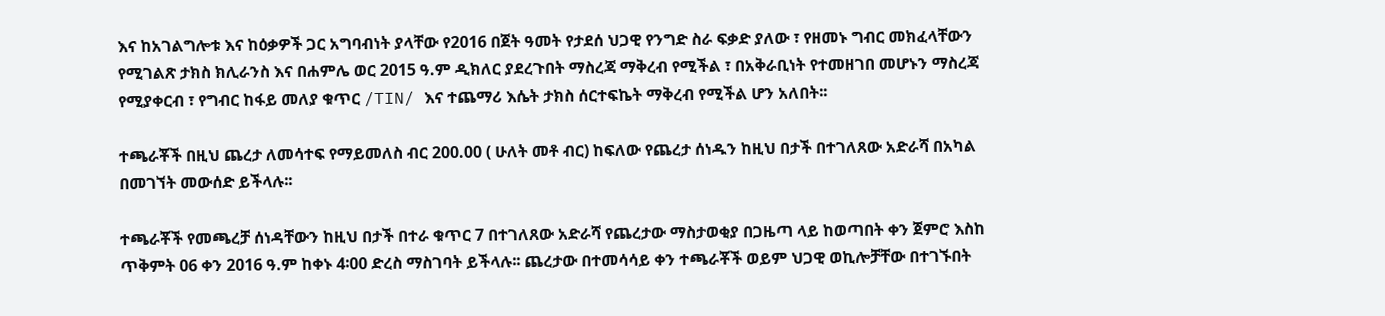እና ከአገልግሎቱ እና ከዕቃዎች ጋር አግባብነት ያላቸው የ2016 በጀት ዓመት የታደሰ ህጋዊ የንግድ ስራ ፍቃድ ያለው ፣ የዘመኑ ግብር መክፈላቸውን የሚገልጽ ታክስ ክሊራንስ እና በሐምሌ ወር 2015 ዓ.ም ዲክለር ያደረጉበት ማስረጃ ማቅረብ የሚችል ፣ በአቅራቢነት የተመዘገበ መሆኑን ማስረጃ የሚያቀርብ ፣ የግብር ከፋይ መለያ ቁጥር /TIN/ እና ተጨማሪ እሴት ታክስ ሰርተፍኬት ማቅረብ የሚችል ሆን አለበት፡፡

ተጫራቾች በዚህ ጨረታ ለመሳተፍ የማይመለስ ብር 200.00 ( ሁለት መቶ ብር) ከፍለው የጨረታ ሰነዱን ከዚህ በታች በተገለጸው አድራሻ በአካል በመገኘት መውሰድ ይችላሉ፡፡

ተጫራቾች የመጫረቻ ሰነዳቸውን ከዚህ በታች በተራ ቁጥር 7 በተገለጸው አድራሻ የጨረታው ማስታወቂያ በጋዜጣ ላይ ከወጣበት ቀን ጀምሮ እስከ ጥቅምት 06 ቀን 2016 ዓ.ም ከቀኑ 4፡00 ድረስ ማስገባት ይችላሉ፡፡ ጨረታው በተመሳሳይ ቀን ተጫራቾች ወይም ህጋዊ ወኪሎቻቸው በተገኙበት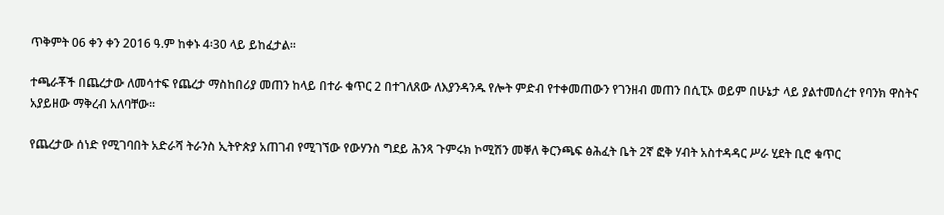ጥቅምት 06 ቀን ቀን 2016 ዓ.ም ከቀኑ 4፡30 ላይ ይከፈታል፡፡

ተጫራቾች በጨረታው ለመሳተፍ የጨረታ ማስከበሪያ መጠን ከላይ በተራ ቁጥር 2 በተገለጸው ለእያንዳንዱ የሎት ምድብ የተቀመጠውን የገንዘብ መጠን በሲፒኦ ወይም በሁኔታ ላይ ያልተመሰረተ የባንክ ዋስትና አያይዘው ማቅረብ አለባቸው፡፡

የጨረታው ሰነድ የሚገባበት አድራሻ ትራንስ ኢትዮጵያ አጠገብ የሚገኘው የውሃንስ ግደይ ሕንጻ ጉምሩክ ኮሚሽን መቐለ ቅርንጫፍ ፅሕፈት ቤት 2ኛ ፎቅ ሃብት አስተዳዳር ሥራ ሂደት ቢሮ ቁጥር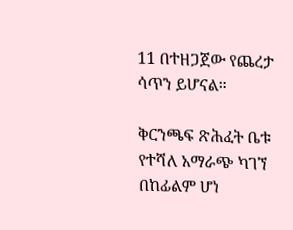11 በተዘጋጀው የጨረታ ሳጥን ይሆናል።

ቅርንጫፍ ጽሕፈት ቤቱ የተሻለ አማራጭ ካገኘ በከፊልም ሆነ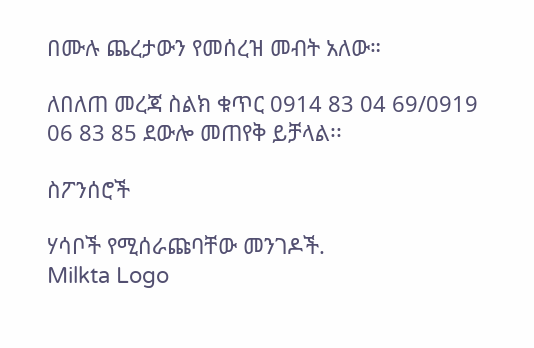በሙሉ ጨረታውን የመሰረዝ መብት አለው።

ለበለጠ መረጃ ስልክ ቁጥር 0914 83 04 69/0919 06 83 85 ደውሎ መጠየቅ ይቻላል፡፡

ስፖንሰሮች

ሃሳቦች የሚሰራጩባቸው መንገዶች.
Milkta Logo